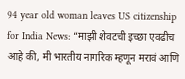94 year old woman leaves US citizenship for India News: “माझी शेवटची इच्छा एवढीच आहे की, मी भारतीय नागरिक म्हणून मरावं आणि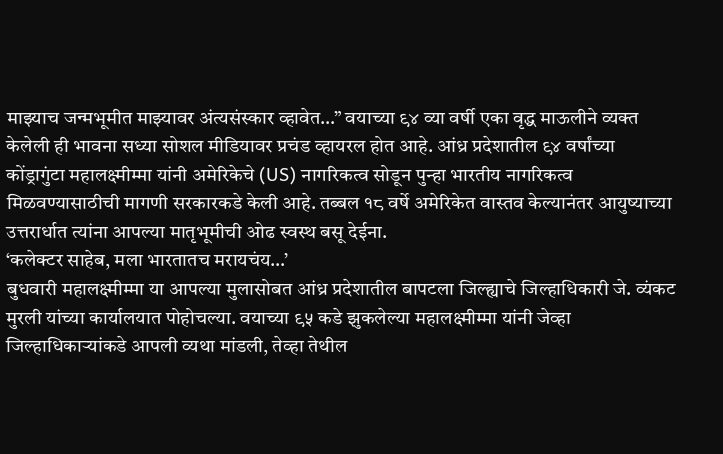माझ्याच जन्मभूमीत माझ्यावर अंत्यसंस्कार व्हावेत…” वयाच्या ९४ व्या वर्षी एका वृद्ध माऊलीने व्यक्त केलेली ही भावना सध्या सोशल मीडियावर प्रचंड व्हायरल होत आहे. आंध्र प्रदेशातील ९४ वर्षांच्या कोंड्रागुंटा महालक्ष्मीम्मा यांनी अमेरिकेचे (US) नागरिकत्व सोडून पुन्हा भारतीय नागरिकत्व मिळवण्यासाठीची मागणी सरकारकडे केली आहे. तब्बल १८ वर्षे अमेरिकेत वास्तव केल्यानंतर आयुष्याच्या उत्तरार्धात त्यांना आपल्या मातृभूमीची ओढ स्वस्थ बसू देईना.
‘कलेक्टर साहेब, मला भारतातच मरायचंय…’
बुधवारी महालक्ष्मीम्मा या आपल्या मुलासोबत आंध्र प्रदेशातील बापटला जिल्ह्याचे जिल्हाधिकारी जे. व्यंकट मुरली यांच्या कार्यालयात पोहोचल्या. वयाच्या ९५ कडे झुकलेल्या महालक्ष्मीम्मा यांनी जेव्हा जिल्हाधिकाऱ्यांकडे आपली व्यथा मांडली, तेव्हा तेथील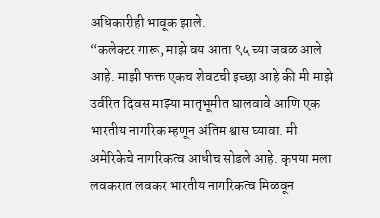अधिकारीही भावूक झाले.
“कलेक्टर गारू, माझे वय आता ९५ च्या जवळ आले आहे. माझी फक्त एकच शेवटची इच्छा आहे की मी माझे उर्वरित दिवस माझ्या मातृभूमीत घालवावे आणि एक भारतीय नागरिक म्हणून अंतिम श्वास घ्यावा. मी अमेरिकेचे नागरिकत्व आधीच सोडले आहे. कृपया मला लवकरात लवकर भारतीय नागरिकत्व मिळवून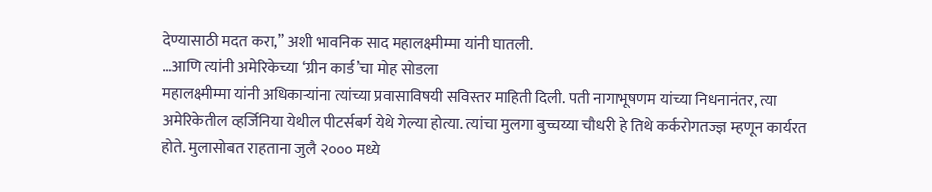देण्यासाठी मदत करा,” अशी भावनिक साद महालक्ष्मीम्मा यांनी घातली.
…आणि त्यांनी अमेरिकेच्या ‘ग्रीन कार्ड’चा मोह सोडला
महालक्ष्मीम्मा यांनी अधिकाऱ्यांना त्यांच्या प्रवासाविषयी सविस्तर माहिती दिली. पती नागाभूषणम यांच्या निधनानंतर, त्या अमेरिकेतील व्हर्जिनिया येथील पीटर्सबर्ग येथे गेल्या होत्या. त्यांचा मुलगा बुच्चय्या चौधरी हे तिथे कर्करोगतज्ज्ञ म्हणून कार्यरत होते. मुलासोबत राहताना जुलै २००० मध्ये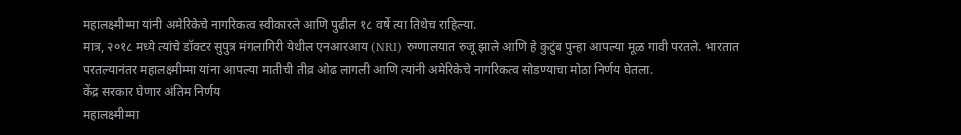महालक्ष्मीम्मा यांनी अमेरिकेचे नागरिकत्व स्वीकारले आणि पुढील १८ वर्षे त्या तिथेच राहिल्या.
मात्र, २०१८ मध्ये त्यांचे डॉक्टर सुपुत्र मंगलागिरी येथील एनआरआय (NRI) रुग्णालयात रुजू झाले आणि हे कुटुंब पुन्हा आपल्या मूळ गावी परतले. भारतात परतल्यानंतर महालक्ष्मीम्मा यांना आपल्या मातीची तीव्र ओढ लागली आणि त्यांनी अमेरिकेचे नागरिकत्व सोडण्याचा मोठा निर्णय घेतला.
केंद्र सरकार घेणार अंतिम निर्णय
महालक्ष्मीम्मा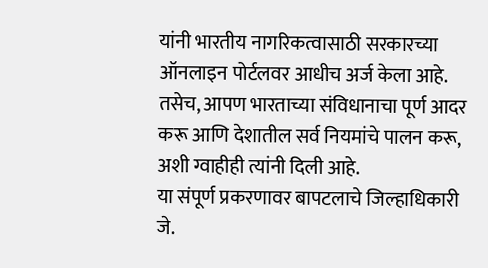यांनी भारतीय नागरिकत्वासाठी सरकारच्या ऑनलाइन पोर्टलवर आधीच अर्ज केला आहे. तसेच, आपण भारताच्या संविधानाचा पूर्ण आदर करू आणि देशातील सर्व नियमांचे पालन करू, अशी ग्वाहीही त्यांनी दिली आहे.
या संपूर्ण प्रकरणावर बापटलाचे जिल्हाधिकारी जे.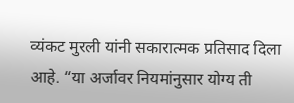व्यंकट मुरली यांनी सकारात्मक प्रतिसाद दिला आहे. “या अर्जावर नियमांनुसार योग्य ती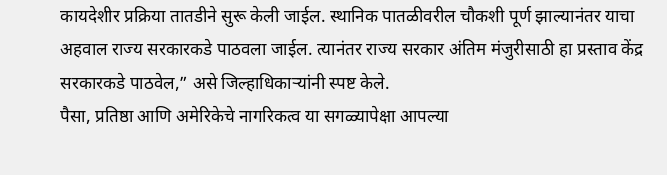कायदेशीर प्रक्रिया तातडीने सुरू केली जाईल. स्थानिक पातळीवरील चौकशी पूर्ण झाल्यानंतर याचा अहवाल राज्य सरकारकडे पाठवला जाईल. त्यानंतर राज्य सरकार अंतिम मंजुरीसाठी हा प्रस्ताव केंद्र सरकारकडे पाठवेल,” असे जिल्हाधिकाऱ्यांनी स्पष्ट केले.
पैसा, प्रतिष्ठा आणि अमेरिकेचे नागरिकत्व या सगळ्यापेक्षा आपल्या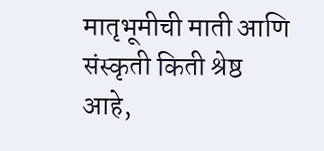मातृभूमीची माती आणि संस्कृती किती श्रेष्ठ आहे,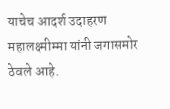याचेच आदर्श उदाहरण महालक्ष्मीम्मा यांनी जगासमोर ठेवले आहे.